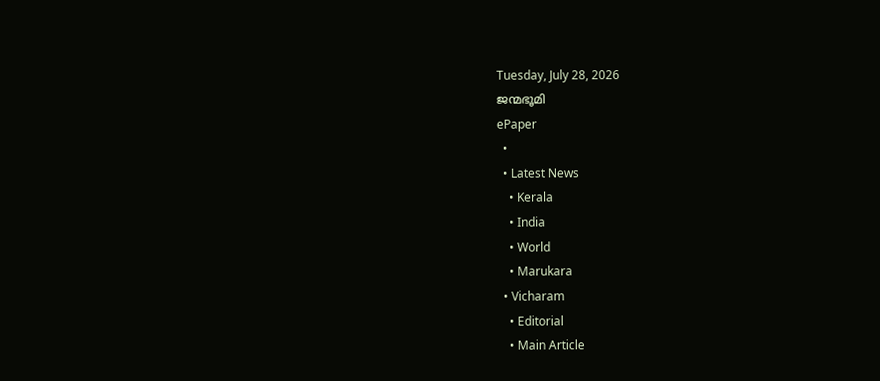Tuesday, July 28, 2026
ജന്മഭൂമി
ePaper
  •
  • Latest News
    • Kerala
    • India
    • World
    • Marukara
  • Vicharam
    • Editorial
    • Main Article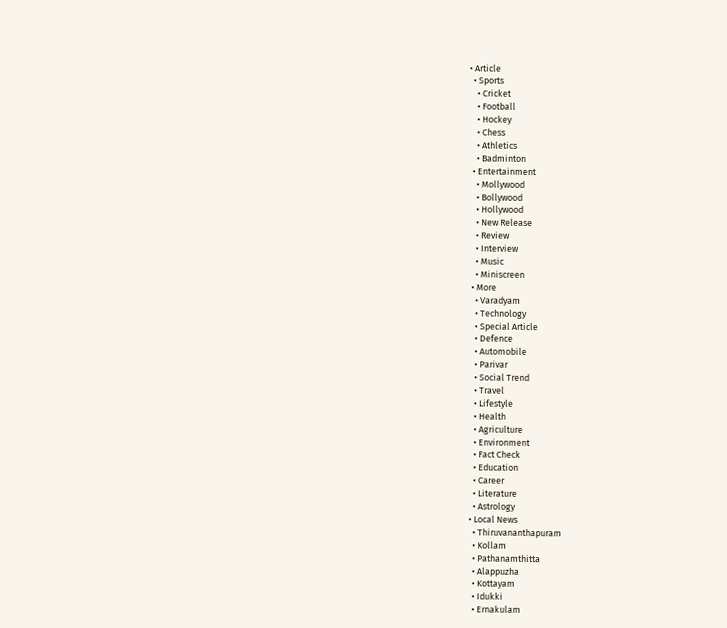• Article
  • Sports
    • Cricket
    • Football
    • Hockey
    • Chess
    • Athletics
    • Badminton
  • Entertainment
    • Mollywood
    • Bollywood
    • Hollywood
    • New Release
    • Review
    • Interview
    • Music
    • Miniscreen
  • More
    • Varadyam
    • Technology
    • Special Article
    • Defence
    • Automobile
    • Parivar
    • Social Trend
    • Travel
    • Lifestyle
    • Health
    • Agriculture
    • Environment
    • Fact Check
    • Education
    • Career
    • Literature
    • Astrology
  • Local News
    • Thiruvananthapuram
    • Kollam
    • Pathanamthitta
    • Alappuzha
    • Kottayam
    • Idukki
    • Ernakulam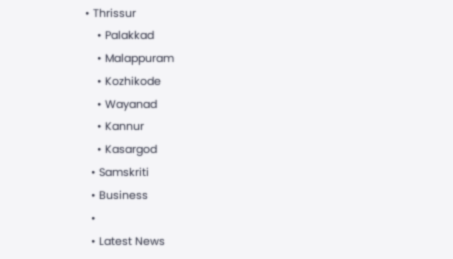• Thrissur
    • Palakkad
    • Malappuram
    • Kozhikode
    • Wayanad
    • Kannur
    • Kasargod
  • Samskriti
  • Business
  •
  • Latest News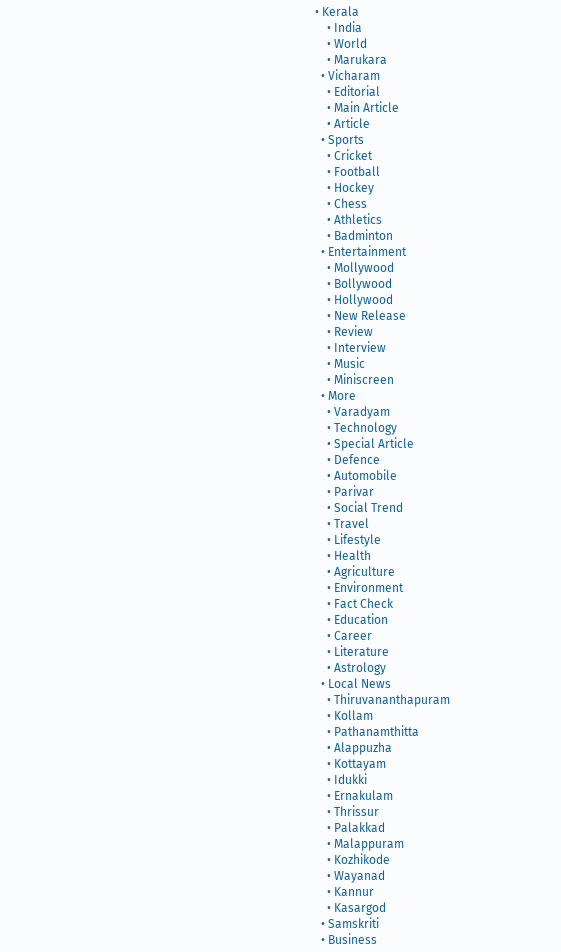• Kerala
    • India
    • World
    • Marukara
  • Vicharam
    • Editorial
    • Main Article
    • Article
  • Sports
    • Cricket
    • Football
    • Hockey
    • Chess
    • Athletics
    • Badminton
  • Entertainment
    • Mollywood
    • Bollywood
    • Hollywood
    • New Release
    • Review
    • Interview
    • Music
    • Miniscreen
  • More
    • Varadyam
    • Technology
    • Special Article
    • Defence
    • Automobile
    • Parivar
    • Social Trend
    • Travel
    • Lifestyle
    • Health
    • Agriculture
    • Environment
    • Fact Check
    • Education
    • Career
    • Literature
    • Astrology
  • Local News
    • Thiruvananthapuram
    • Kollam
    • Pathanamthitta
    • Alappuzha
    • Kottayam
    • Idukki
    • Ernakulam
    • Thrissur
    • Palakkad
    • Malappuram
    • Kozhikode
    • Wayanad
    • Kannur
    • Kasargod
  • Samskriti
  • Business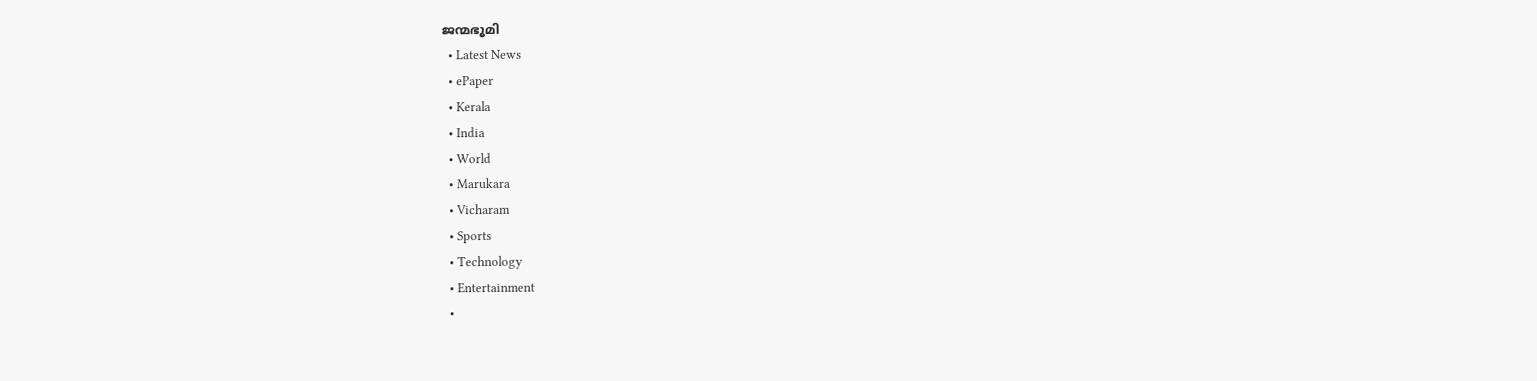ജന്മഭൂമി
  • Latest News
  • ePaper
  • Kerala
  • India
  • World
  • Marukara
  • Vicharam
  • Sports
  • Technology
  • Entertainment
  •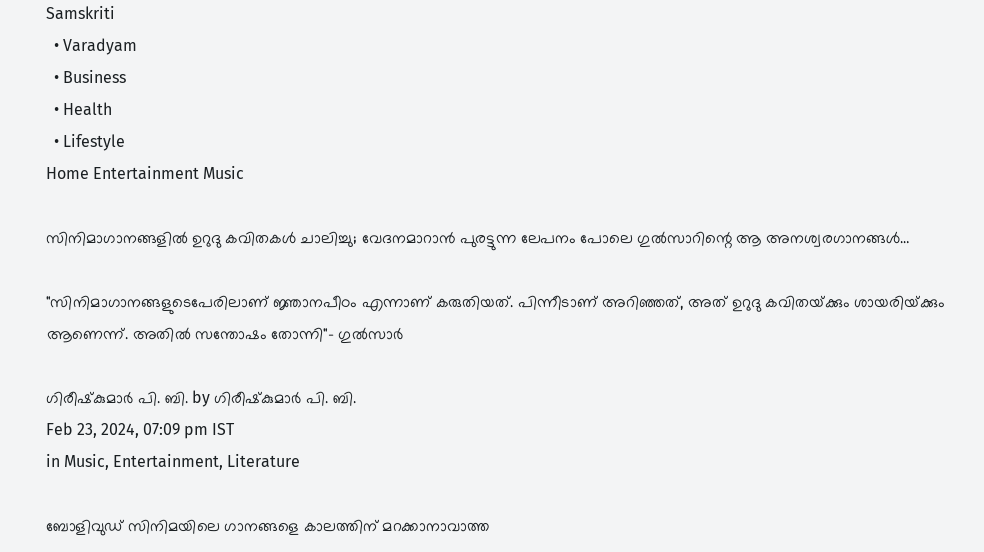Samskriti
  • Varadyam
  • Business
  • Health
  • Lifestyle
Home Entertainment Music

സിനിമാഗാനങ്ങളില്‍ ഉറുദു കവിതകള്‍ ചാലിച്ചു; വേദനമാറാന്‍ പുരട്ടുന്ന ലേപനം പോലെ ഗുല്‍സാറിന്റെ ആ അനശ്വരഗാനങ്ങള്‍…

"സിനിമാഗാനങ്ങളുടെപേരിലാണ് ജ്ഞാനപീഠം എന്നാണ് കരുതിയത്. പിന്നീടാണ് അറിഞ്ഞത്, അത് ഉറുദു കവിതയ്‌ക്കും ശായരിയ്‌ക്കും ആണെന്ന്. അതില്‍ സന്തോഷം തോന്നി"- ഗുല്‍സാര്‍

ഗിരീഷ്‌കുമാര്‍ പി. ബി. by ഗിരീഷ്‌കുമാര്‍ പി. ബി.
Feb 23, 2024, 07:09 pm IST
in Music, Entertainment, Literature

ബോളിവുഡ് സിനിമയിലെ ഗാനങ്ങളെ കാലത്തിന് മറക്കാനാവാത്ത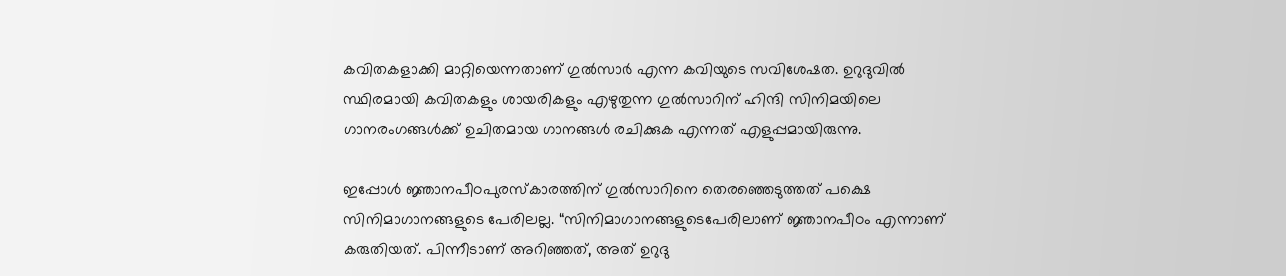കവിതകളാക്കി മാറ്റിയെന്നതാണ് ഗുല്‍സാര്‍ എന്ന കവിയുടെ സവിശേഷത. ഉറുദുവില്‍ സ്ഥിരമായി കവിതകളും ശായരികളും എഴുതുന്ന ഗുല്‍സാറിന് ഹിന്ദി സിനിമയിലെ ഗാനരംഗങ്ങള്‍ക്ക് ഉചിതമായ ഗാനങ്ങള്‍ രചിക്കുക എന്നത് എളുപ്പമായിരുന്നു.

ഇപ്പോള്‍ ജ്ഞാനപീഠപുരസ്കാരത്തിന് ഗുല്‍സാറിനെ തെരഞ്ഞെടുത്തത് പക്ഷെ സിനിമാഗാനങ്ങളുടെ പേരിലല്ല. “സിനിമാഗാനങ്ങളുടെപേരിലാണ് ജ്ഞാനപീഠം എന്നാണ് കരുതിയത്. പിന്നീടാണ് അറിഞ്ഞത്, അത് ഉറുദു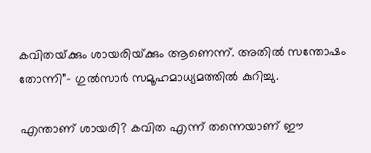കവിതയ്‌ക്കും ശായരിയ്‌ക്കും ആണെന്ന്. അതില്‍ സന്തോഷം തോന്നി”- ഗുല്‍സാര്‍ സമൂഹമാധ്യമത്തില്‍ കുറിച്ചു.

എന്താണ് ശായരി? കവിത എന്ന് തന്നെയാണ് ഈ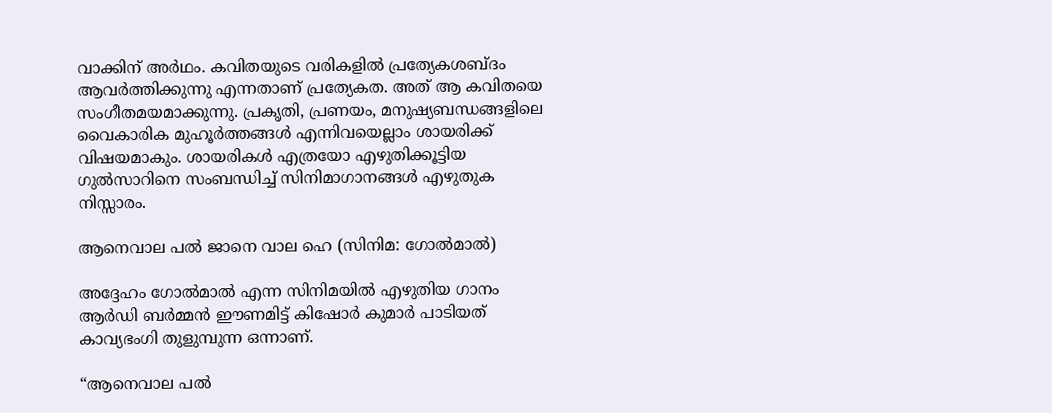വാക്കിന് അര്‍ഥം. കവിതയുടെ വരികളില്‍ പ്രത്യേകശബ്ദം ആവര്‍ത്തിക്കുന്നു എന്നതാണ് പ്രത്യേകത. അത് ആ കവിതയെ സംഗീതമയമാക്കുന്നു. പ്രകൃതി, പ്രണയം, മനുഷ്യബന്ധങ്ങളിലെ വൈകാരിക മുഹൂര്‍ത്തങ്ങള്‍ എന്നിവയെല്ലാം ശായരിക്ക് വിഷയമാകും. ശായരികള്‍ എത്രയോ എഴുതിക്കൂട്ടിയ ഗുല്‍സാറിനെ സംബന്ധിച്ച് സിനിമാഗാനങ്ങള്‍ എഴുതുക നിസ്സാരം.

ആനെവാല പല്‍ ജാനെ വാല ഹെ (സിനിമ: ഗോല്‍മാല്‍)

അദ്ദേഹം ഗോല്‍മാല്‍ എന്ന സിനിമയില്‍ എഴുതിയ ഗാനം ആര്‍ഡി ബര്‍മ്മന്‍ ഈണമിട്ട് കിഷോര്‍ കുമാര്‍ പാടിയത് കാവ്യഭംഗി തുളുമ്പുന്ന ഒന്നാണ്.

“ആനെവാല പല്‍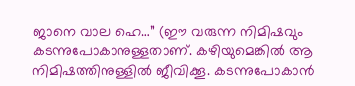ജാനെ വാല ഹെ…” (ഈ വരുന്ന നിമിഷവും കടന്നുപോകാനുള്ളതാണ്. കഴിയുമെങ്കില്‍ ആ നിമിഷത്തിനുള്ളില്‍ ജീവിക്കൂ. കടന്നുപോകാന്‍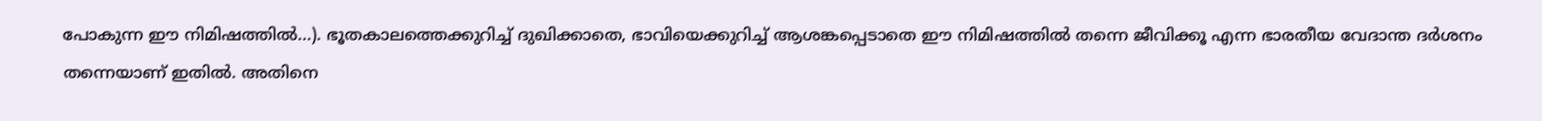പോകുന്ന ഈ നിമിഷത്തില്‍…). ഭൂതകാലത്തെക്കുറിച്ച് ദുഖിക്കാതെ, ഭാവിയെക്കുറിച്ച് ആശങ്കപ്പെടാതെ ഈ നിമിഷത്തില്‍ തന്നെ ജീവിക്കൂ എന്ന ഭാരതീയ വേദാന്ത ദര്‍ശനം തന്നെയാണ് ഇതില്‍. അതിനെ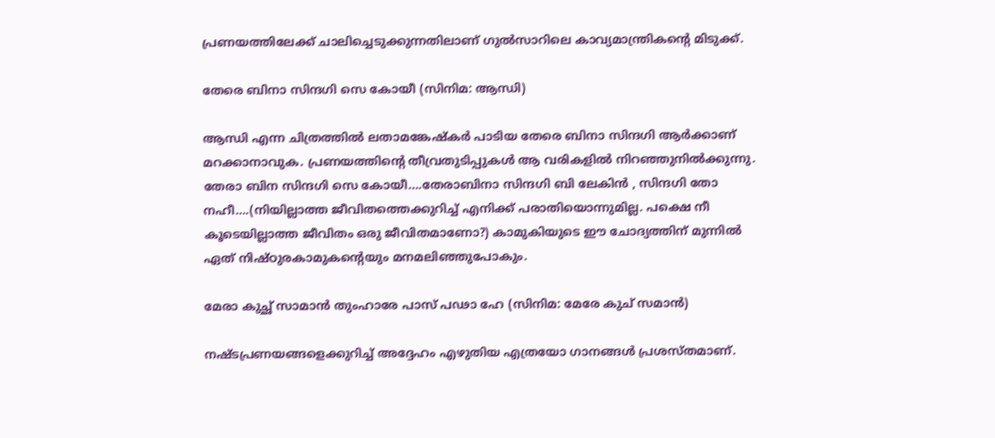പ്രണയത്തിലേക്ക് ചാലിച്ചെടുക്കുന്നതിലാണ് ഗുല്‍സാറിലെ കാവ്യമാന്ത്രികന്റെ മിടുക്ക്.

തേരെ ബിനാ സിന്ദഗി സെ കോയീ (സിനിമ: ആന്ധി)

ആന്ധി എന്ന ചിത്രത്തില്‍ ലതാമങ്കേഷ്കര്‍ പാടിയ തേരെ ബിനാ സിന്ദഗി ആര്‍ക്കാണ് മറക്കാനാവുക. പ്രണയത്തിന്റെ തീവ്രതുടിപ്പുകള്‍ ആ വരികളില്‍ നിറഞ്ഞുനില്‍ക്കുന്നു. തേരാ ബിന സിന്ദഗി സെ കോയീ….തേരാബിനാ സിന്ദഗി ബി ലേകിന്‍ , സിന്ദഗി തോ നഹീ….(നിയില്ലാത്ത ജീവിതത്തെക്കുറിച്ച് എനിക്ക് പരാതിയൊന്നുമില്ല. പക്ഷെ നീ കൂടെയില്ലാത്ത ജീവിതം ഒരു ജീവിതമാണോ?) കാമുകിയുടെ ഈ ചോദ്യത്തിന് മുന്നില്‍ ഏത് നിഷ്ഠുരകാമുകന്റെയും മനമലിഞ്ഞുപോകും.

മേരാ കുച്ഛ് സാമാൻ തുംഹാരേ പാസ് പഢാ ഹേ (സിനിമ: മേരേ കുച് സമാന്‍)

നഷ്ടപ്രണയങ്ങളെക്കുറിച്ച് അദ്ദേഹം എഴുതിയ എത്രയോ ഗാനങ്ങള്‍ പ്രശസ്തമാണ്.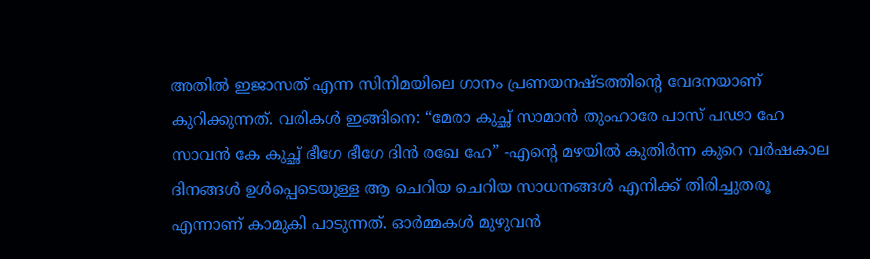അതില്‍ ഇജാസത് എന്ന സിനിമയിലെ ഗാനം പ്രണയനഷ്ടത്തിന്റെ വേദനയാണ് കുറിക്കുന്നത്. വരികള്‍ ഇങ്ങിനെ: “മേരാ കുച്ഛ് സാമാൻ തുംഹാരേ പാസ് പഢാ ഹേ സാവൻ കേ കുച്ഛ് ഭീഗേ ഭീഗേ ദിൻ രഖേ ഹേ” -എന്റെ മഴയിൽ കുതിർന്ന കുറെ വർഷകാല ദിനങ്ങൾ ഉള്‍പ്പെടെയുള്ള ആ ചെറിയ ചെറിയ സാധനങ്ങള്‍ എനിക്ക് തിരിച്ചുതരൂ എന്നാണ് കാമുകി പാടുന്നത്. ഓർമ്മകൾ മുഴുവൻ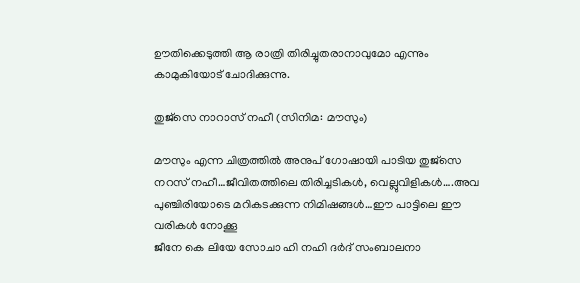ഊതിക്കെടുത്തി ആ രാത്രി തിരിച്ചുതരാനാവുമോ എന്നും കാമുകിയോട് ചോദിക്കുന്നു.

തുജ്സെ നാറാസ് നഹീ (സിനിമ: മൗസും)

മൗസും എന്ന ചിത്രത്തില്‍ അനുപ് ഗോഷായി പാടിയ തുജ്സെ നറസ് നഹീ…ജീവിതത്തിലെ തിരിച്ചടികള്‍, വെല്ലുവിളികള്‍….അവ പുഞ്ചിരിയോടെ മറികടക്കുന്ന നിമിഷങ്ങള്‍…ഈ പാട്ടിലെ ഈ വരികള്‍ നോക്കൂ
ജീനേ കെ ലിയേ സോചാ ഹി നഹി ദര്‍ദ് സംബാലനാ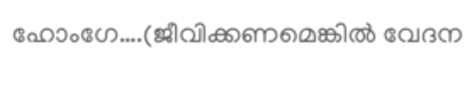ഹോംഗേ….(ജീവിക്കണമെങ്കില്‍ വേദന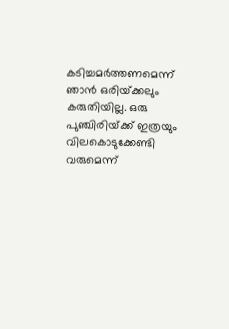കടിച്ചമര്‍ത്തണമെന്ന് ഞാന്‍ ഒരിയ്‌ക്കലും കരുതിയില്ല. ഒരു പുഞ്ചിരിയ്‌ക്ക് ഇത്രയും വിലകൊടുക്കേണ്ടി വരുമെന്ന്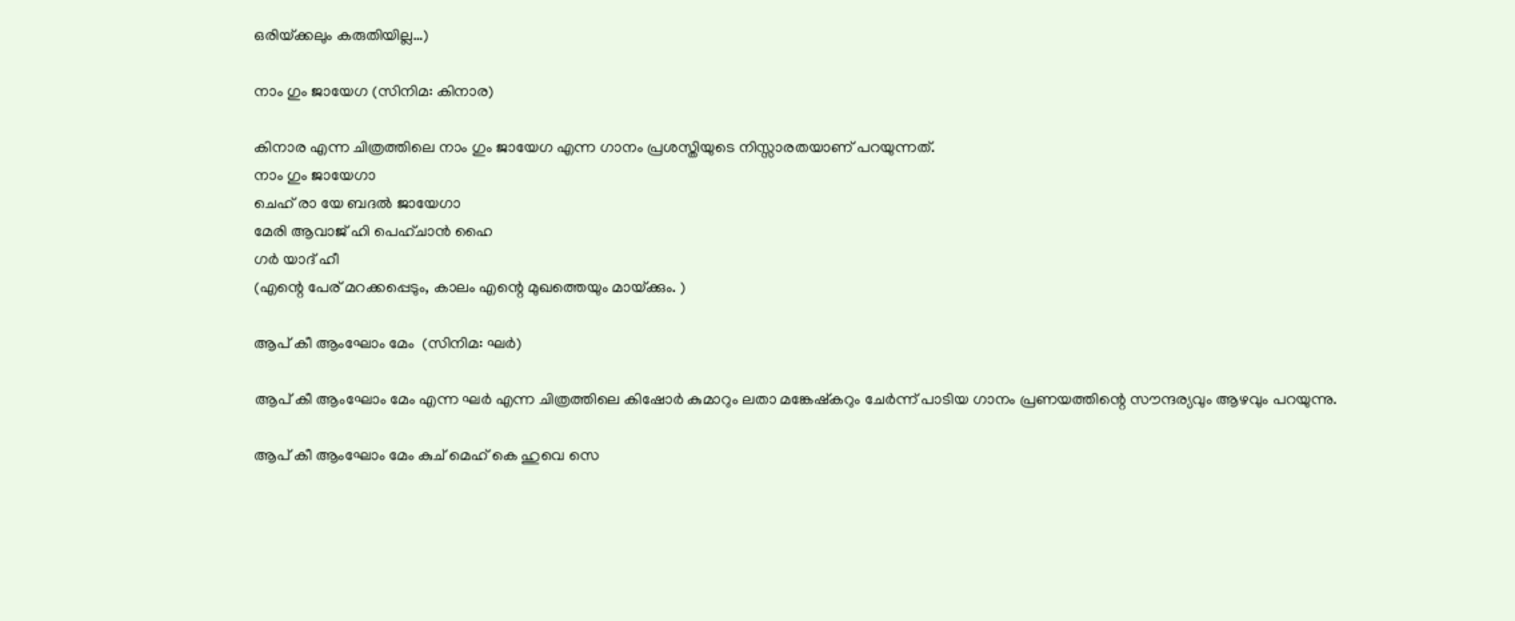ഒരിയ്‌ക്കലും കരുതിയില്ല…)

നാം ഗും ജായേഗ (സിനിമ: കിനാര)

കിനാര എന്ന ചിത്രത്തിലെ നാം ഗും ജായേഗ എന്ന ഗാനം പ്രശസ്തിയുടെ നിസ്സാരതയാണ് പറയുന്നത്.
നാം ഗും ജായേഗാ
ചെഹ് രാ യേ ബദല്‍ ജായേഗാ
മേരി ആവാജ് ഹി പെഹ്ചാന്‍ ഹൈ
ഗര്‍ യാദ് ഹീ
(എന്റെ പേര് മറക്കപ്പെടും, കാലം എന്റെ മുഖത്തെയും മായ്‌ക്കും. )

ആപ് കീ ആംഘോം മേം  (സിനിമ: ഘര്‍)

ആപ് കീ ആംഘോം മേം എന്ന ഘര്‍ എന്ന ചിത്രത്തിലെ കിഷോര്‍ കുമാറും ലതാ മങ്കേഷ്കറും ചേര്‍ന്ന് പാടിയ ഗാനം പ്രണയത്തിന്റെ സൗന്ദര്യവും ആഴവും പറയുന്നു.

ആപ് കീ ആംഘോം മേം കുച് മെഹ് കെ ഹുവെ സെ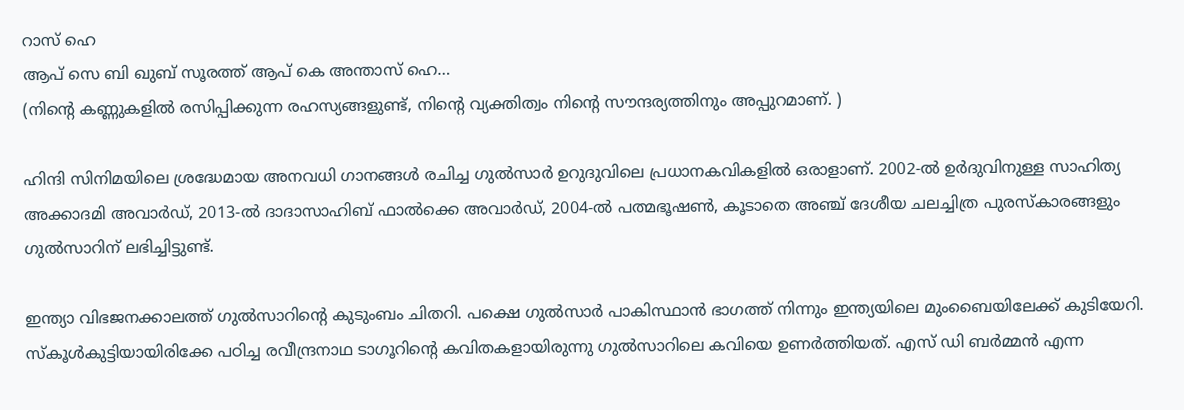റാസ് ഹെ
ആപ് സെ ബി ഖുബ് സൂരത്ത് ആപ് കെ അന്താസ് ഹെ…
(നിന്റെ കണ്ണുകളില്‍ രസിപ്പിക്കുന്ന രഹസ്യങ്ങളുണ്ട്, നിന്റെ വ്യക്തിത്വം നിന്റെ സൗന്ദര്യത്തിനും അപ്പുറമാണ്. )

ഹിന്ദി സിനിമയിലെ ശ്രദ്ധേമായ അനവധി ഗാനങ്ങള്‍ രചിച്ച ഗുല്‍സാര്‍ ഉറുദുവിലെ പ്രധാനകവികളില്‍ ഒരാളാണ്. 2002-ല്‍ ഉര്‍ദുവിനുള്ള സാഹിത്യ അക്കാദമി അവാര്‍ഡ്, 2013-ല്‍ ദാദാസാഹിബ് ഫാല്‍ക്കെ അവാര്‍ഡ്, 2004-ല്‍ പത്മഭൂഷണ്‍, കൂടാതെ അഞ്ച് ദേശീയ ചലച്ചിത്ര പുരസ്‌കാരങ്ങളും ഗുല്‍സാറിന് ലഭിച്ചിട്ടുണ്ട്.

ഇന്ത്യാ വിഭജനക്കാലത്ത് ഗുല്‍സാറിന്റെ കുടുംബം ചിതറി. പക്ഷെ ഗുല്‍സാര്‍ പാകിസ്ഥാന്‍ ഭാഗത്ത് നിന്നും ഇന്ത്യയിലെ മുംബൈയിലേക്ക് കുടിയേറി. സ്കൂള്‍കുട്ടിയായിരിക്കേ പഠിച്ച രവീന്ദ്രനാഥ ടാഗൂറിന്റെ കവിതകളായിരുന്നു ഗുല്‍സാറിലെ കവിയെ ഉണര്‍ത്തിയത്. എസ് ഡി ബര്‍മ്മന്‍ എന്ന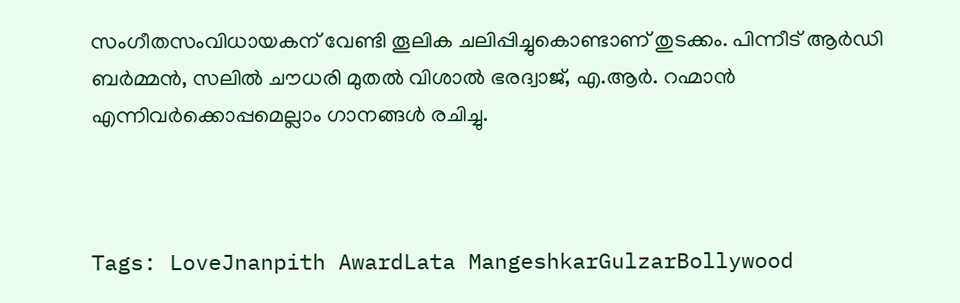സംഗീതസംവിധായകന് വേണ്ടി തൂലിക ചലിപ്പിച്ചുകൊണ്ടാണ് തുടക്കം. പിന്നീട് ആര്‍ഡി ബര്‍മ്മന്‍, സലില്‍ ചൗധരി മുതല്‍ വിശാല്‍ ഭരദ്വാജ്, എ.ആര്‍. റഹ്മാന്‍ എന്നിവര്‍ക്കൊപ്പമെല്ലാം ഗാനങ്ങള്‍ രചിച്ചു.



Tags: LoveJnanpith AwardLata MangeshkarGulzarBollywood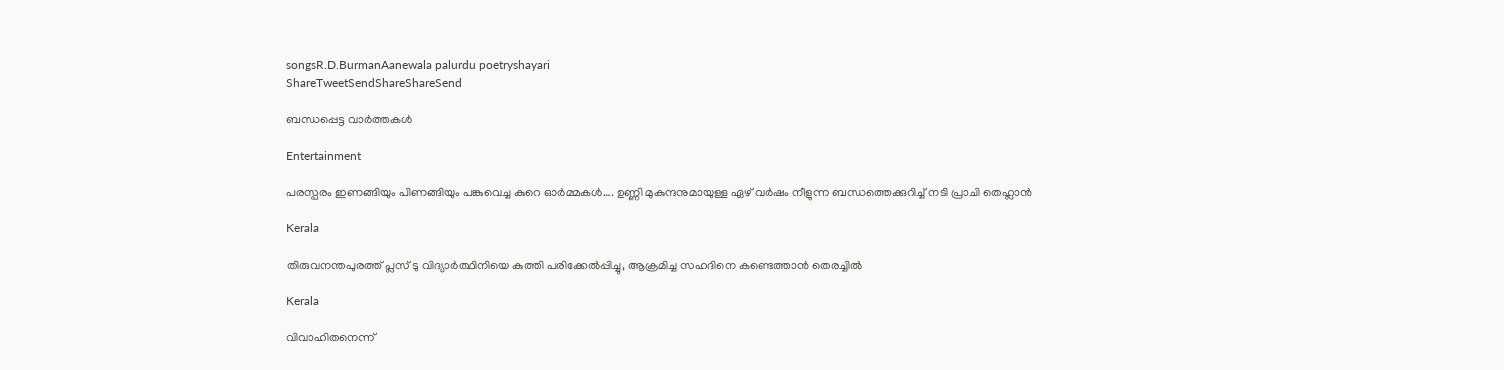songsR.D.BurmanAanewala palurdu poetryshayari
ShareTweetSendShareShareSend

ബന്ധപ്പെട്ട വാര്‍ത്തകള്‍

Entertainment

പരസ്പരം ഇണങ്ങിയും പിണങ്ങിയും പങ്കുവെച്ച കുറെ ഓര്‍മ്മകള്‍…. ഉണ്ണി മുകുന്ദനുമായുള്ള ഏഴ് വര്‍ഷം നീളുന്ന ബന്ധത്തെക്കുറിച്ച് നടി പ്രാചി തെഹ്ലാന്‍

Kerala

തിരുവനന്തപുരത്ത് പ്ലസ് ടു വിദ്യാര്‍ത്ഥിനിയെ കുത്തി പരിക്കേല്‍പ്പിച്ചു, ആക്രമിച്ച സഹദിനെ കണ്ടെത്താന്‍ തെരച്ചില്‍

Kerala

വിവാഹിതനെന്ന്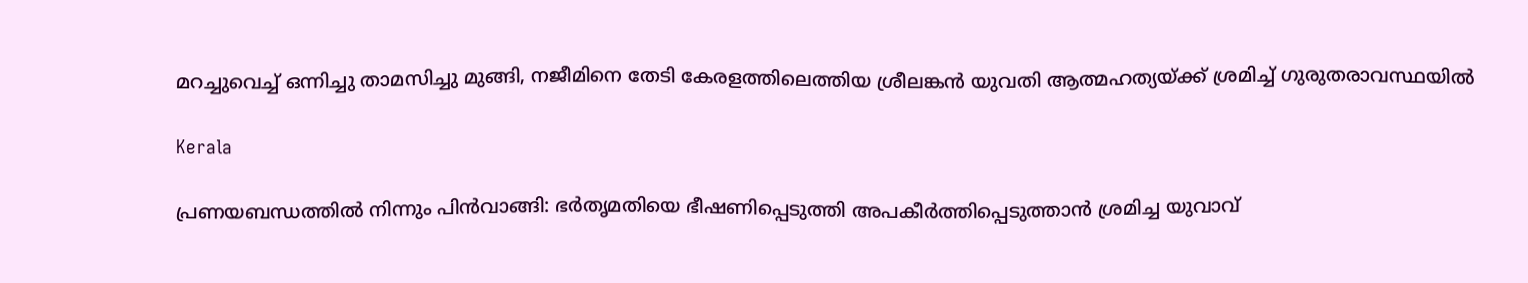മറച്ചുവെച്ച് ഒന്നിച്ചു താമസിച്ചു മുങ്ങി, നജീമിനെ തേടി കേരളത്തിലെത്തിയ ശ്രീലങ്കൻ യുവതി ആത്മഹത്യയ്‌ക്ക് ശ്രമിച്ച് ഗുരുതരാവസ്ഥയിൽ

Kerala

പ്രണയബന്ധത്തില്‍ നിന്നും പിന്‍വാങ്ങി: ഭര്‍തൃമതിയെ ഭീഷണിപ്പെടുത്തി അപകീര്‍ത്തിപ്പെടുത്താന്‍ ശ്രമിച്ച യുവാവ്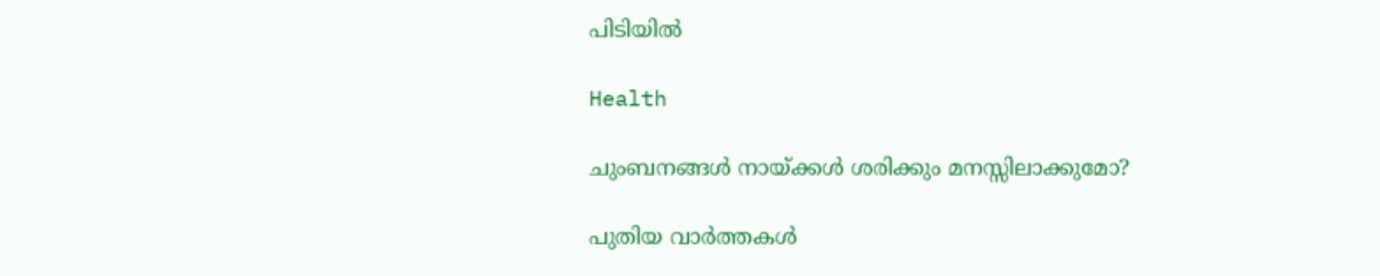പിടിയില്‍

Health

ചുംബനങ്ങള്‍ നായ്‌ക്കൾ ശരിക്കും മനസ്സിലാക്കുമോ?

പുതിയ വാര്‍ത്തകള്‍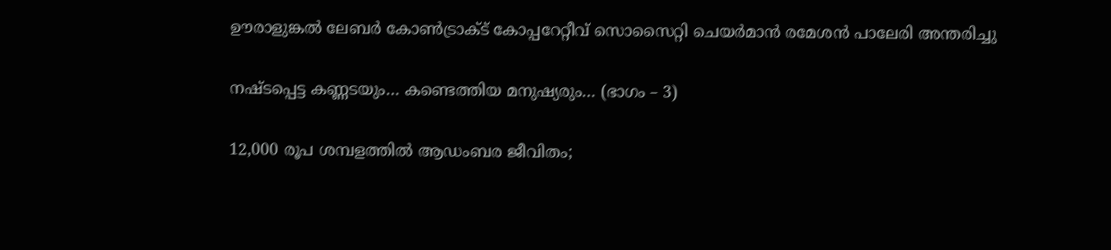ഊരാളുങ്കൽ ലേബർ കോൺട്രാക്ട് കോപ്പറേറ്റീവ് സൊസൈറ്റി ചെയർമാൻ രമേശൻ പാലേരി അന്തരിച്ചു

നഷ്ടപ്പെട്ട കണ്ണടയും… കണ്ടെത്തിയ മനുഷ്യരും… (ഭാഗം – 3)

12,000 രൂപ ശമ്പളത്തിൽ ആഡംബര ജീവിതം;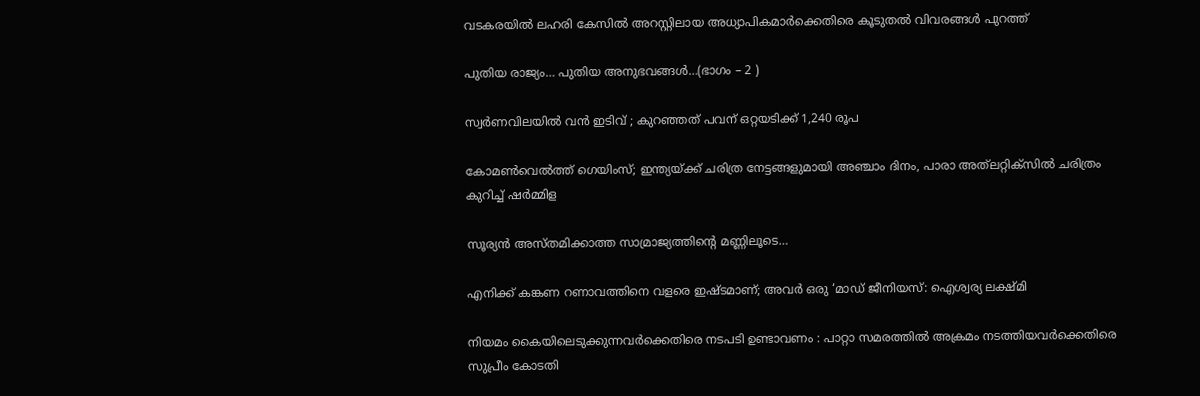വടകരയിൽ ലഹരി കേസിൽ അറസ്റ്റിലായ അധ്യാപികമാർക്കെതിരെ കൂടുതൽ വിവരങ്ങൾ പുറത്ത്

പുതിയ രാജ്യം… പുതിയ അനുഭവങ്ങൾ…(ഭാഗം – 2 )

സ്വർണവിലയില്‍ വൻ ഇടിവ് ; കുറഞ്ഞത് പവന് ഒറ്റയടിക്ക് 1,240 രൂപ

കോമൺവെൽത്ത് ഗെയിംസ്; ഇന്ത്യയ്‌ക്ക് ചരിത്ര നേട്ടങ്ങളുമായി അഞ്ചാം ദിനം, പാരാ അത്‌ലറ്റിക്‌സിൽ ചരിത്രം കുറിച്ച് ഷർമ്മിള

സൂര്യൻ അസ്തമിക്കാത്ത സാമ്രാജ്യത്തിന്റെ മണ്ണിലൂടെ…

എനിക്ക് കങ്കണ റണാവത്തിനെ വളരെ ഇഷ്ടമാണ്; അവർ ഒരു ‘മാഡ് ജീനിയസ്: ഐശ്വര്യ ലക്ഷ്മി

നിയമം കൈയിലെടുക്കുന്നവർക്കെതിരെ നടപടി ഉണ്ടാവണം : പാറ്റാ സമരത്തിൽ അക്രമം നടത്തിയവർക്കെതിരെ സുപ്രീം കോടതി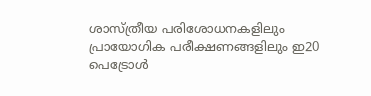ശാസ്ത്രീയ പരിശോധനകളിലും പ്രായോഗിക പരീക്ഷണങ്ങളിലും ഇ20 പെട്രോൾ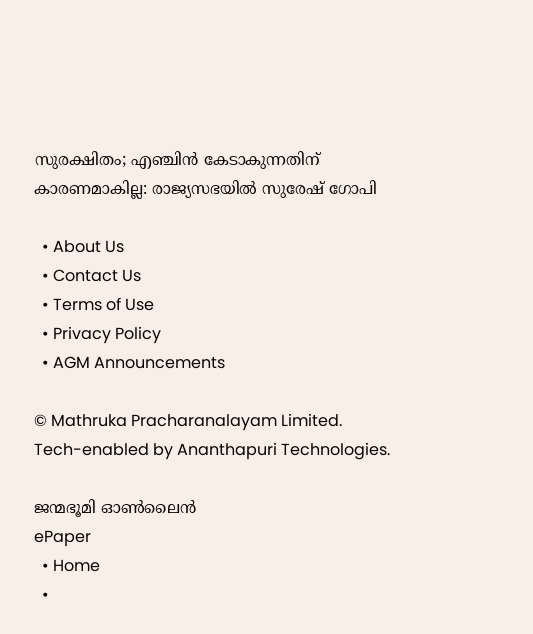സുരക്ഷിതം; എഞ്ചിൻ കേടാകുന്നതിന് കാരണമാകില്ല: രാജ്യസഭയിൽ സുരേഷ് ഗോപി

  • About Us
  • Contact Us
  • Terms of Use
  • Privacy Policy
  • AGM Announcements

© Mathruka Pracharanalayam Limited.
Tech-enabled by Ananthapuri Technologies.

ജന്മഭൂമി ഓണ്‍ലൈന്‍
ePaper
  • Home
  •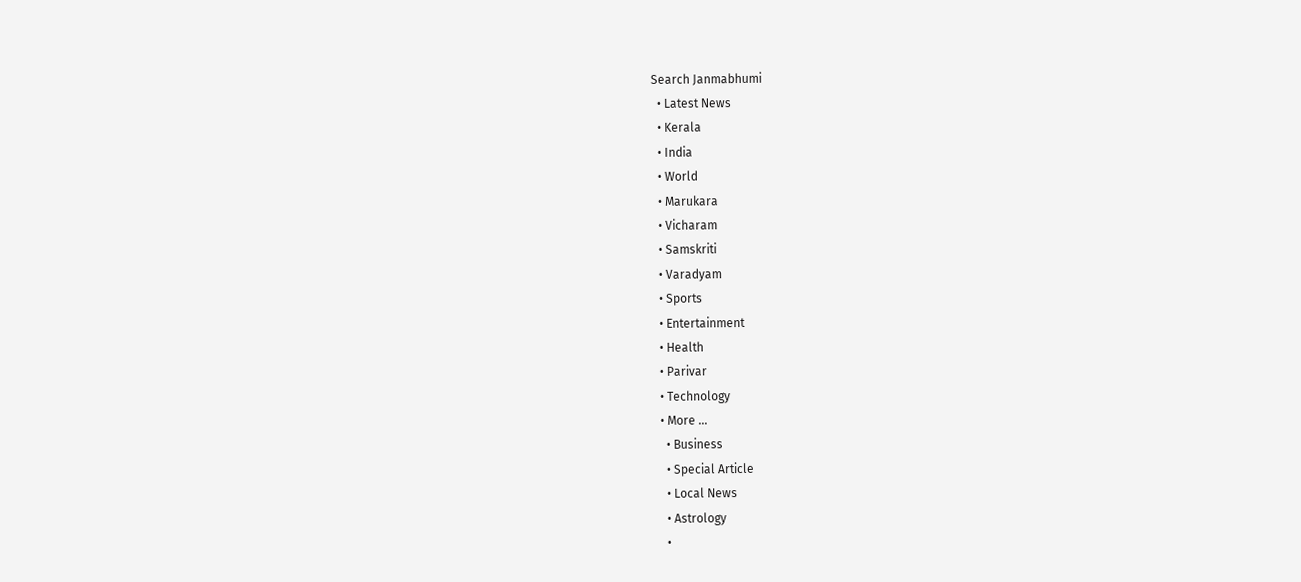Search Janmabhumi
  • Latest News
  • Kerala
  • India
  • World
  • Marukara
  • Vicharam
  • Samskriti
  • Varadyam
  • Sports
  • Entertainment
  • Health
  • Parivar
  • Technology
  • More …
    • Business
    • Special Article
    • Local News
    • Astrology
    •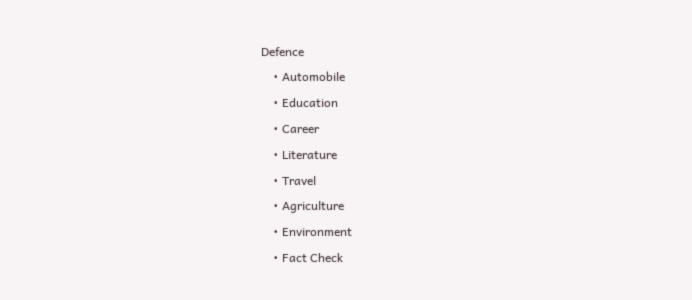Defence
    • Automobile
    • Education
    • Career
    • Literature
    • Travel
    • Agriculture
    • Environment
    • Fact Check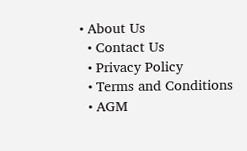• About Us
  • Contact Us
  • Privacy Policy
  • Terms and Conditions
  • AGM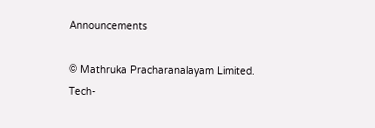Announcements

© Mathruka Pracharanalayam Limited.
Tech-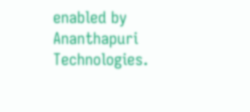enabled by Ananthapuri Technologies.